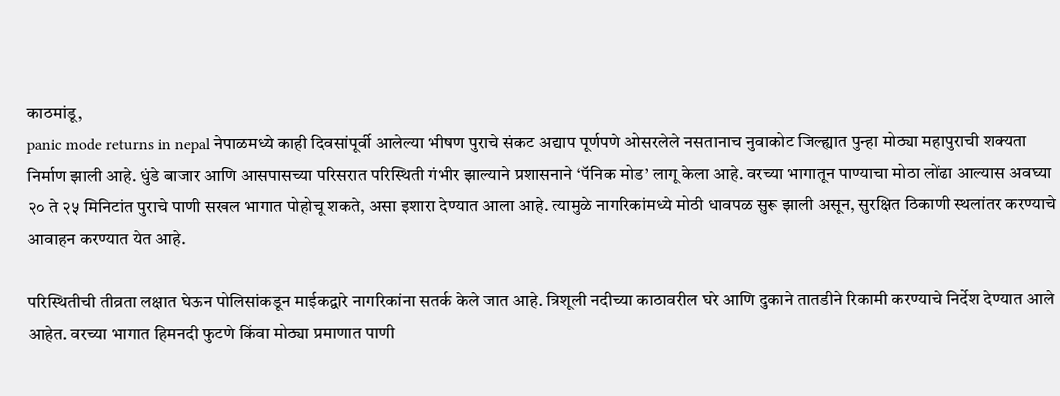काठमांडू,
panic mode returns in nepal नेपाळमध्ये काही दिवसांपूर्वी आलेल्या भीषण पुराचे संकट अद्याप पूर्णपणे ओसरलेले नसतानाच नुवाकोट जिल्ह्यात पुन्हा मोठ्या महापुराची शक्यता निर्माण झाली आहे. धुंडे बाजार आणि आसपासच्या परिसरात परिस्थिती गंभीर झाल्याने प्रशासनाने ‘पॅनिक मोड’ लागू केला आहे. वरच्या भागातून पाण्याचा मोठा लोंढा आल्यास अवघ्या २० ते २५ मिनिटांत पुराचे पाणी सखल भागात पोहोचू शकते, असा इशारा देण्यात आला आहे. त्यामुळे नागरिकांमध्ये मोठी धावपळ सुरू झाली असून, सुरक्षित ठिकाणी स्थलांतर करण्याचे आवाहन करण्यात येत आहे.

परिस्थितीची तीव्रता लक्षात घेऊन पोलिसांकडून माईकद्वारे नागरिकांना सतर्क केले जात आहे. त्रिशूली नदीच्या काठावरील घरे आणि दुकाने तातडीने रिकामी करण्याचे निर्देश देण्यात आले आहेत. वरच्या भागात हिमनदी फुटणे किंवा मोठ्या प्रमाणात पाणी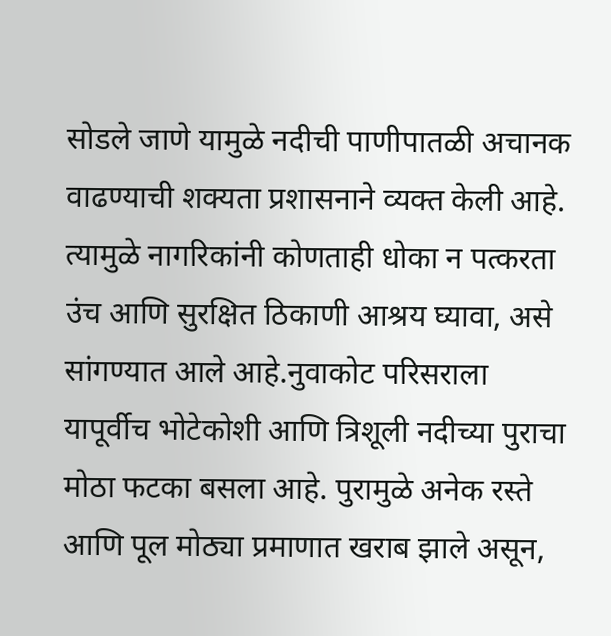सोडले जाणे यामुळे नदीची पाणीपातळी अचानक वाढण्याची शक्यता प्रशासनाने व्यक्त केली आहे. त्यामुळे नागरिकांनी कोणताही धोका न पत्करता उंच आणि सुरक्षित ठिकाणी आश्रय घ्यावा, असे सांगण्यात आले आहे.नुवाकोट परिसराला यापूर्वीच भोटेकोशी आणि त्रिशूली नदीच्या पुराचा मोठा फटका बसला आहे. पुरामुळे अनेक रस्ते आणि पूल मोठ्या प्रमाणात खराब झाले असून,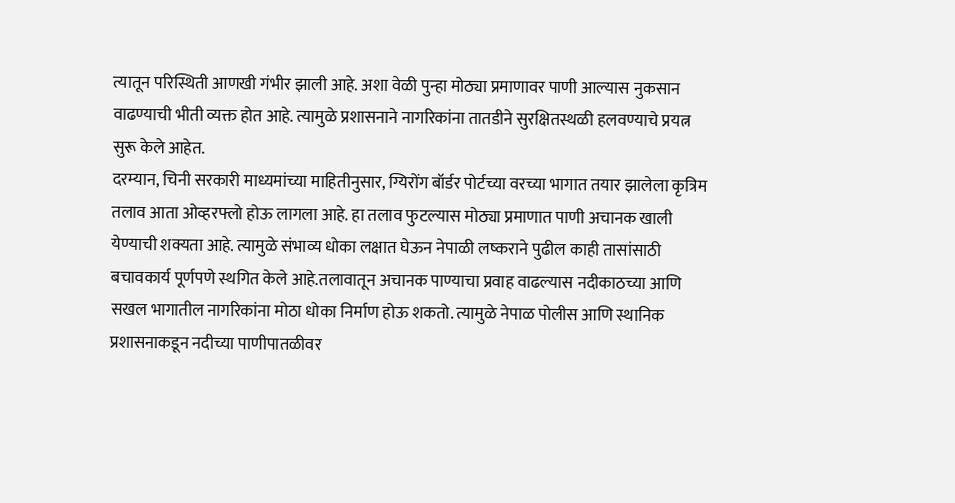त्यातून परिस्थिती आणखी गंभीर झाली आहे. अशा वेळी पुन्हा मोठ्या प्रमाणावर पाणी आल्यास नुकसान वाढण्याची भीती व्यक्त होत आहे. त्यामुळे प्रशासनाने नागरिकांना तातडीने सुरक्षितस्थळी हलवण्याचे प्रयत्न सुरू केले आहेत.
दरम्यान, चिनी सरकारी माध्यमांच्या माहितीनुसार, ग्यिरोंग बॉर्डर पोर्टच्या वरच्या भागात तयार झालेला कृत्रिम तलाव आता ओव्हरफ्लो होऊ लागला आहे. हा तलाव फुटल्यास मोठ्या प्रमाणात पाणी अचानक खाली येण्याची शक्यता आहे. त्यामुळे संभाव्य धोका लक्षात घेऊन नेपाळी लष्कराने पुढील काही तासांसाठी बचावकार्य पूर्णपणे स्थगित केले आहे.तलावातून अचानक पाण्याचा प्रवाह वाढल्यास नदीकाठच्या आणि सखल भागातील नागरिकांना मोठा धोका निर्माण होऊ शकतो. त्यामुळे नेपाळ पोलीस आणि स्थानिक प्रशासनाकडून नदीच्या पाणीपातळीवर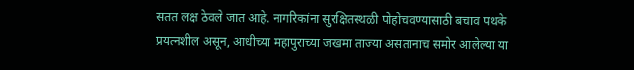सतत लक्ष ठेवले जात आहे. नागरिकांना सुरक्षितस्थळी पोहोचवण्यासाठी बचाव पथके प्रयत्नशील असून, आधीच्या महापुराच्या जखमा ताज्या असतानाच समोर आलेल्या या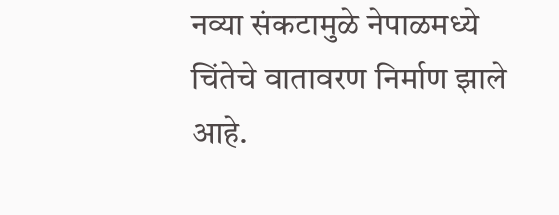नव्या संकटामुळे नेपाळमध्ये चिंतेचे वातावरण निर्माण झाले आहे.